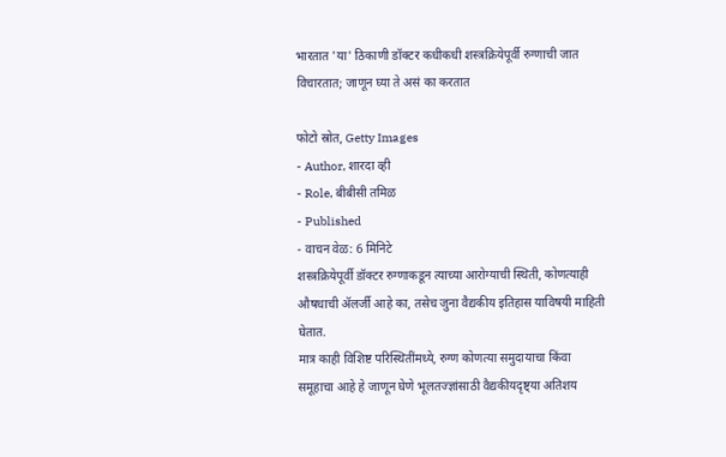भारतात 'या' ठिकाणी डॉक्टर कधीकधी शस्त्रक्रियेपूर्वी रुग्णाची जात विचारतात; जाणून घ्या ते असं का करतात

फोटो स्रोत, Getty Images
- Author, शारदा व्ही
- Role, बीबीसी तमिळ
- Published
- वाचन वेळ: 6 मिनिटे
शस्त्रक्रियेपूर्वी डॉक्टर रुग्णाकडून त्याच्या आरोग्याची स्थिती, कोणत्याही औषधाची ॲलर्जी आहे का, तसेच जुना वैद्यकीय इतिहास याविषयी माहिती घेतात.
मात्र काही विशिष्ट परिस्थितींमध्ये, रुग्ण कोणत्या समुदायाचा किंवा समूहाचा आहे हे जाणून घेणे भूलतज्ज्ञांसाठी वैद्यकीयदृष्ट्या अतिशय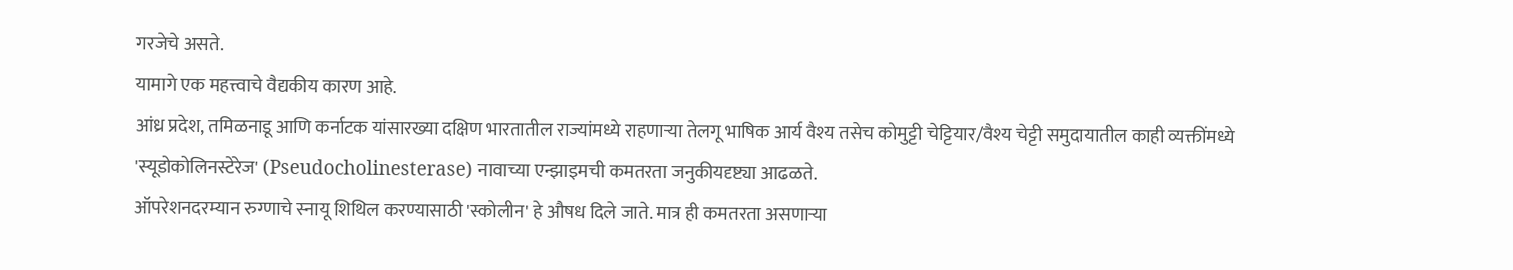गरजेचे असते.
यामागे एक महत्त्वाचे वैद्यकीय कारण आहे.
आंध्र प्रदेश, तमिळनाडू आणि कर्नाटक यांसारख्या दक्षिण भारतातील राज्यांमध्ये राहणाऱ्या तेलगू भाषिक आर्य वैश्य तसेच कोमुट्टी चेट्टियार/वैश्य चेट्टी समुदायातील काही व्यक्तींमध्ये 'स्यूडोकोलिनस्टेरेज' (Pseudocholinesterase) नावाच्या एन्झाइमची कमतरता जनुकीयदृष्ट्या आढळते.
ऑपरेशनदरम्यान रुग्णाचे स्नायू शिथिल करण्यासाठी 'स्कोलीन' हे औषध दिले जाते. मात्र ही कमतरता असणाऱ्या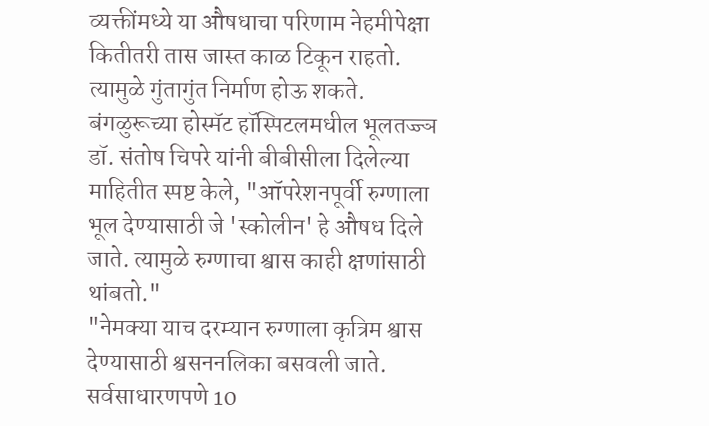व्यक्तींमध्ये या औषधाचा परिणाम नेहमीपेक्षा कितीतरी तास जास्त काळ टिकून राहतो. त्यामुळे गुंतागुंत निर्माण होऊ शकते.
बंगळुरूच्या होस्मॅट हॉस्पिटलमधील भूलतज्ज्ञ डॉ. संतोष चिपरे यांनी बीबीसीला दिलेल्या माहितीत स्पष्ट केले, "ऑपरेशनपूर्वी रुग्णाला भूल देण्यासाठी जे 'स्कोलीन' हे औषध दिले जाते. त्यामुळे रुग्णाचा श्वास काही क्षणांसाठी थांबतो."
"नेमक्या याच दरम्यान रुग्णाला कृत्रिम श्वास देण्यासाठी श्वसननलिका बसवली जाते. सर्वसाधारणपणे 10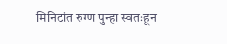मिनिटांत रुग्ण पुन्हा स्वतःहून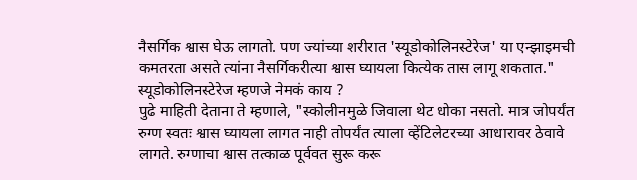नैसर्गिक श्वास घेऊ लागतो. पण ज्यांच्या शरीरात 'स्यूडोकोलिनस्टेरेज' या एन्झाइमची कमतरता असते त्यांना नैसर्गिकरीत्या श्वास घ्यायला कित्येक तास लागू शकतात."
स्यूडोकोलिनस्टेरेज म्हणजे नेमकं काय ?
पुढे माहिती देताना ते म्हणाले, "स्कोलीनमुळे जिवाला थेट धोका नसतो. मात्र जोपर्यंत रुग्ण स्वतः श्वास घ्यायला लागत नाही तोपर्यंत त्याला व्हेंटिलेटरच्या आधारावर ठेवावे लागते. रुग्णाचा श्वास तत्काळ पूर्ववत सुरू करू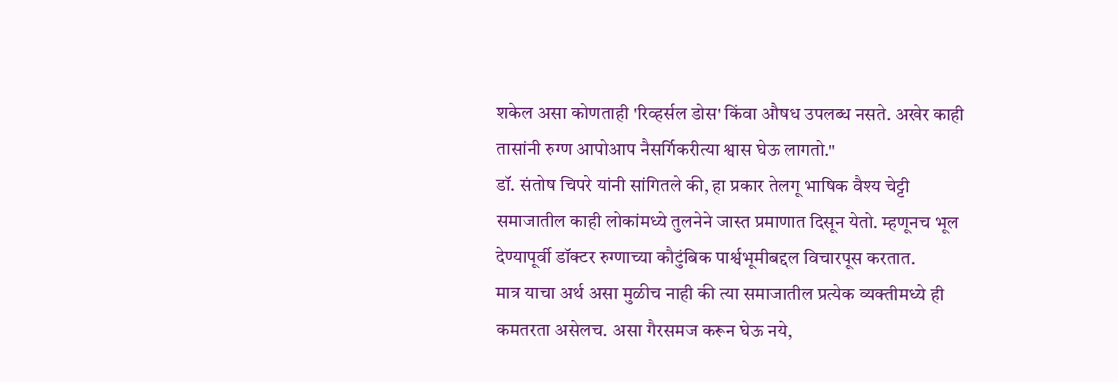शकेल असा कोणताही 'रिव्हर्सल डोस' किंवा औषध उपलब्ध नसते. अखेर काही तासांनी रुग्ण आपोआप नैसर्गिकरीत्या श्वास घेऊ लागतो."
डॉ. संतोष चिपरे यांनी सांगितले की, हा प्रकार तेलगू भाषिक वैश्य चेट्टी समाजातील काही लोकांमध्ये तुलनेने जास्त प्रमाणात दिसून येतो. म्हणूनच भूल देण्यापूर्वी डॉक्टर रुग्णाच्या कौटुंबिक पार्श्वभूमीबद्दल विचारपूस करतात.
मात्र याचा अर्थ असा मुळीच नाही की त्या समाजातील प्रत्येक व्यक्तीमध्ये ही कमतरता असेलच. असा गैरसमज करून घेऊ नये,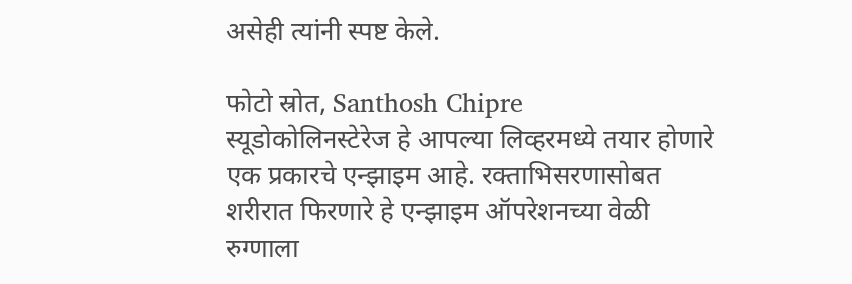असेही त्यांनी स्पष्ट केले.

फोटो स्रोत, Santhosh Chipre
स्यूडोकोलिनस्टेरेज हे आपल्या लिव्हरमध्ये तयार होणारे एक प्रकारचे एन्झाइम आहे. रक्ताभिसरणासोबत शरीरात फिरणारे हे एन्झाइम ऑपरेशनच्या वेळी रुग्णाला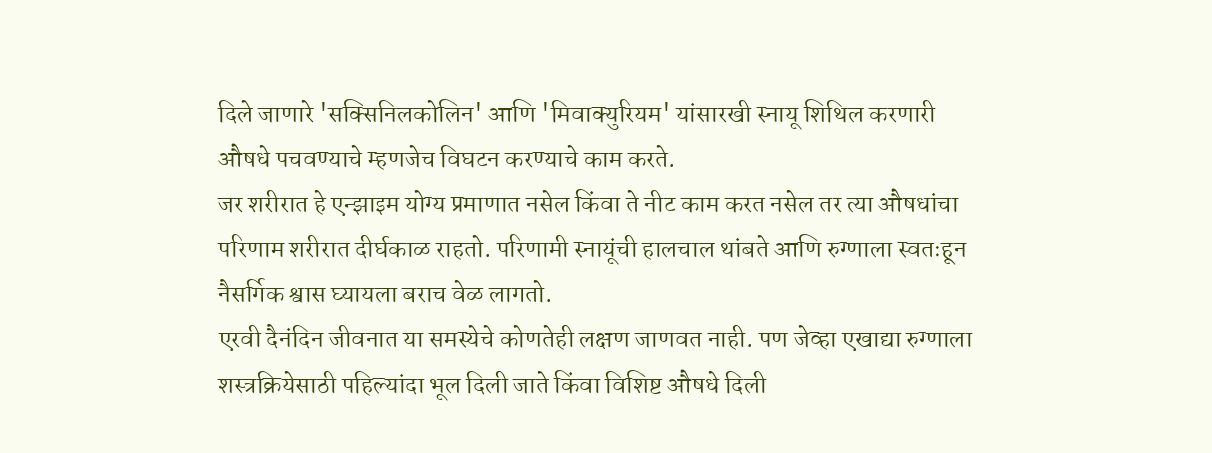दिले जाणारे 'सक्सिनिलकोलिन' आणि 'मिवाक्युरियम' यांसारखी स्नायू शिथिल करणारी औषधे पचवण्याचे म्हणजेच विघटन करण्याचे काम करते.
जर शरीरात हे एन्झाइम योग्य प्रमाणात नसेल किंवा ते नीट काम करत नसेल तर त्या औषधांचा परिणाम शरीरात दीर्घकाळ राहतो. परिणामी स्नायूंची हालचाल थांबते आणि रुग्णाला स्वतःहून नैसर्गिक श्वास घ्यायला बराच वेळ लागतो.
एरवी दैनंदिन जीवनात या समस्येचे कोणतेही लक्षण जाणवत नाही. पण जेव्हा एखाद्या रुग्णाला शस्त्रक्रियेसाठी पहिल्यांदा भूल दिली जाते किंवा विशिष्ट औषधे दिली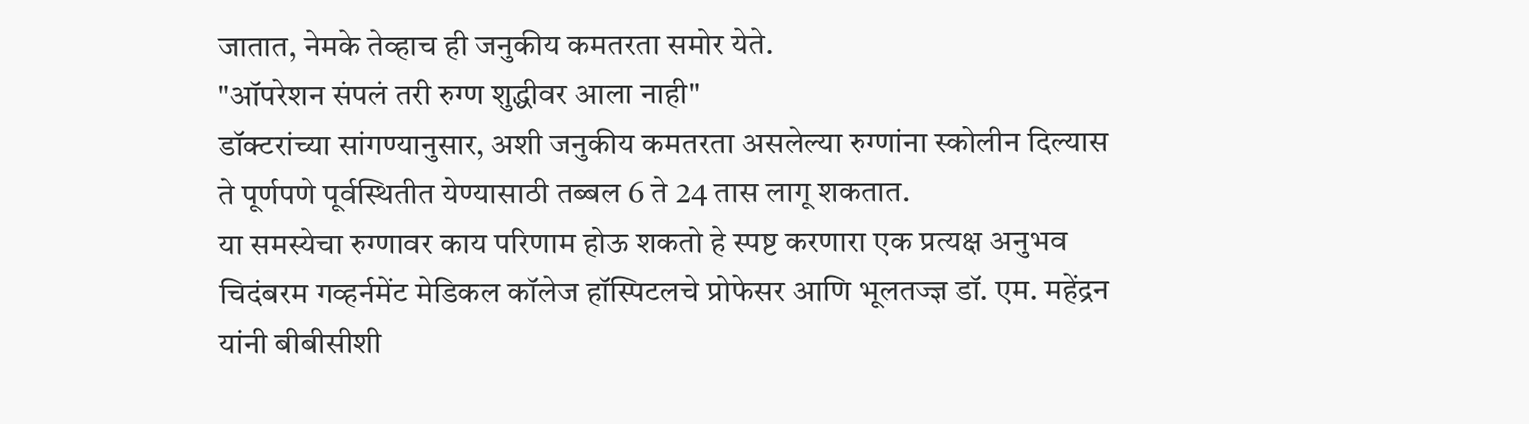जातात, नेमके तेव्हाच ही जनुकीय कमतरता समोर येते.
"ऑपरेशन संपलं तरी रुग्ण शुद्धीवर आला नाही"
डॉक्टरांच्या सांगण्यानुसार, अशी जनुकीय कमतरता असलेल्या रुग्णांना स्कोलीन दिल्यास ते पूर्णपणे पूर्वस्थितीत येण्यासाठी तब्बल 6 ते 24 तास लागू शकतात.
या समस्येचा रुग्णावर काय परिणाम होऊ शकतो हे स्पष्ट करणारा एक प्रत्यक्ष अनुभव चिदंबरम गव्हर्नमेंट मेडिकल कॉलेज हॉस्पिटलचे प्रोफेसर आणि भूलतज्ज्ञ डॉ. एम. महेंद्रन यांनी बीबीसीशी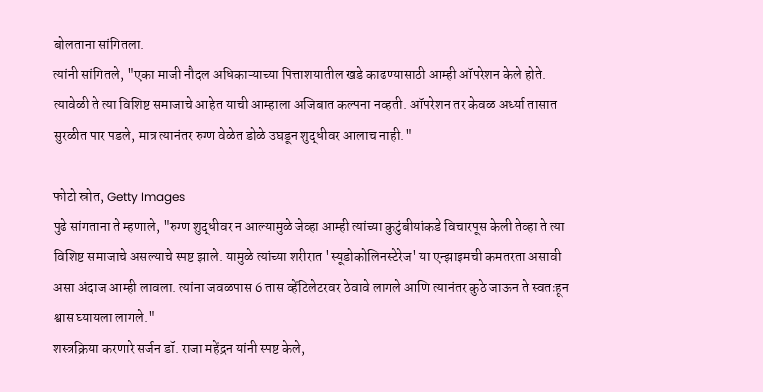बोलताना सांगितला.
त्यांनी सांगितले, "एका माजी नौदल अधिकाऱ्याच्या पित्ताशयातील खडे काढण्यासाठी आम्ही ऑपरेशन केले होते. त्यावेळी ते त्या विशिष्ट समाजाचे आहेत याची आम्हाला अजिबात कल्पना नव्हती. ऑपरेशन तर केवळ अर्ध्या तासात सुरळीत पार पडले, मात्र त्यानंतर रुग्ण वेळेत डोळे उघडून शुद्धीवर आलाच नाही."

फोटो स्रोत, Getty Images
पुढे सांगताना ते म्हणाले, "रुग्ण शुद्धीवर न आल्यामुळे जेव्हा आम्ही त्यांच्या कुटुंबीयांकडे विचारपूस केली तेव्हा ते त्या विशिष्ट समाजाचे असल्याचे स्पष्ट झाले. यामुळे त्यांच्या शरीरात 'स्यूडोकोलिनस्टेरेज' या एन्झाइमची कमतरता असावी असा अंदाज आम्ही लावला. त्यांना जवळपास 6 तास व्हेंटिलेटरवर ठेवावे लागले आणि त्यानंतर कुठे जाऊन ते स्वतःहून श्वास घ्यायला लागले."
शस्त्रक्रिया करणारे सर्जन डॉ. राजा महेंद्रन यांनी स्पष्ट केले,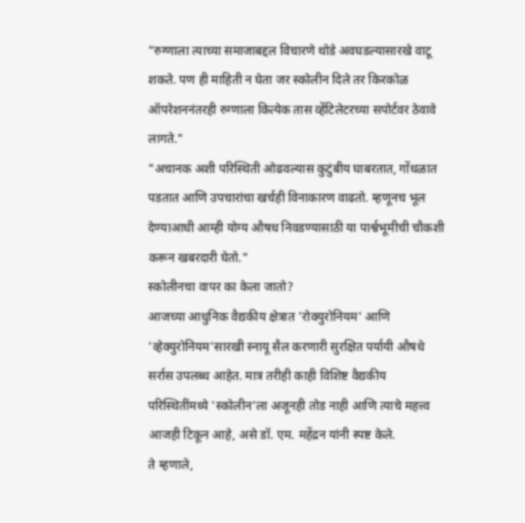"रुग्णाला त्याच्या समाजाबद्दल विचारणे थोडे अवघडल्यासारखे वाटू शकते. पण ही माहिती न घेता जर स्कोलीन दिले तर किरकोळ ऑपरेशननंतरही रुग्णाला कित्येक तास व्हेंटिलेटरच्या सपोर्टवर ठेवावे लागते."
"अचानक अशी परिस्थिती ओढवल्यास कुटुंबीय घाबरतात, गोंधळात पडतात आणि उपचारांचा खर्चही विनाकारण वाढतो. म्हणूनच भूल देण्याआधी आम्ही योग्य औषध निवडण्यासाठी या पार्श्वभूमीची चौकशी करून खबरदारी घेतो."
स्कोलीनचा वापर का केला जातो?
आजच्या आधुनिक वैद्यकीय क्षेत्रात 'रोक्युरोनियम' आणि 'व्हेक्युरोनियम'सारखी स्नायू सैल करणारी सुरक्षित पर्यायी औषधे सर्रास उपलब्ध आहेत. मात्र तरीही काही विशिष्ट वैद्यकीय परिस्थितींमध्ये 'स्कोलीन'ला अजूनही तोड नाही आणि त्याचे महत्त्व आजही टिकून आहे, असे डॉ. एम. महेंद्रन यांनी स्पष्ट केले.
ते म्हणाले,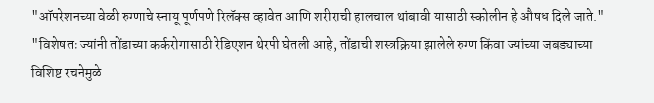"ऑपरेशनच्या वेळी रुग्णाचे स्नायू पूर्णपणे रिलॅक्स व्हावेत आणि शरीराची हालचाल थांबावी यासाठी स्कोलीन हे औषध दिले जाते."
"विशेषतः ज्यांनी तोंडाच्या कर्करोगासाठी रेडिएशन थेरपी घेतली आहे, तोंडाची शस्त्रक्रिया झालेले रुग्ण किंवा ज्यांच्या जबड्याच्या विशिष्ट रचनेमुळे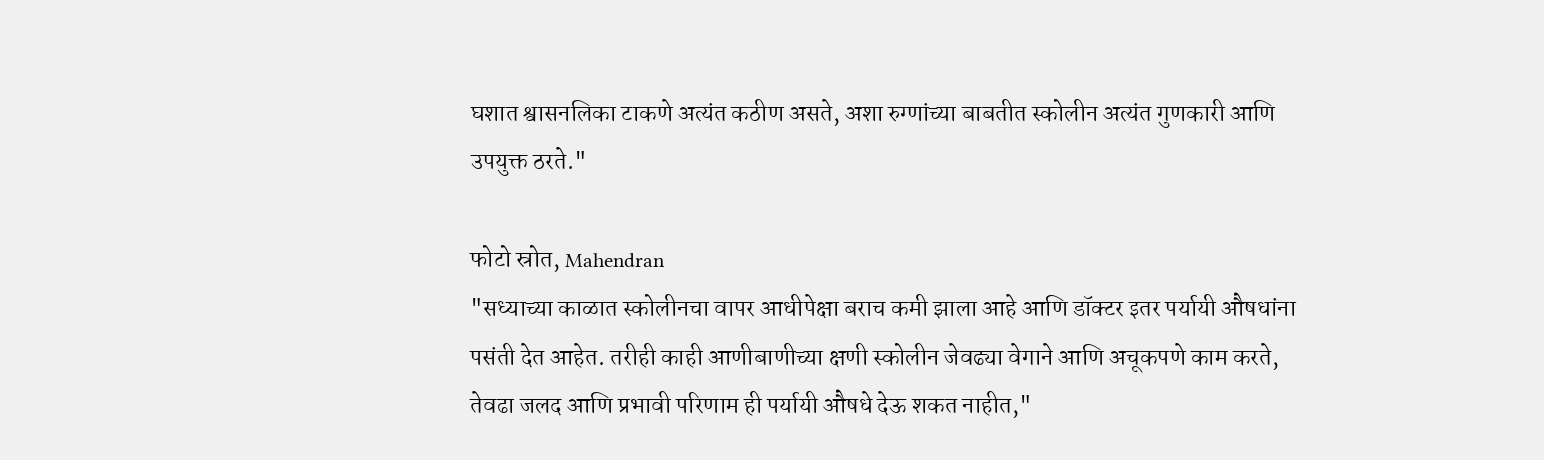घशात श्वासनलिका टाकणे अत्यंत कठीण असते, अशा रुग्णांच्या बाबतीत स्कोलीन अत्यंत गुणकारी आणि उपयुक्त ठरते."

फोटो स्रोत, Mahendran
"सध्याच्या काळात स्कोलीनचा वापर आधीपेक्षा बराच कमी झाला आहे आणि डॉक्टर इतर पर्यायी औषधांना पसंती देत आहेत. तरीही काही आणीबाणीच्या क्षणी स्कोलीन जेवढ्या वेगाने आणि अचूकपणे काम करते, तेवढा जलद आणि प्रभावी परिणाम ही पर्यायी औषधे देऊ शकत नाहीत,"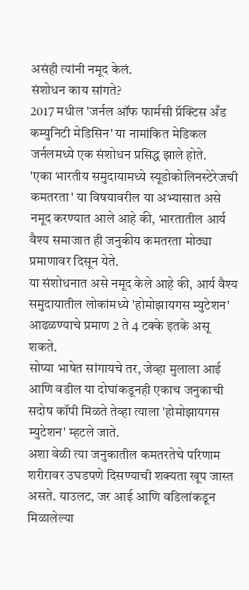असंही त्यांनी नमूद केलं.
संशोधन काय सांगते?
2017 मधील 'जर्नल ऑफ फार्मसी प्रॅक्टिस अँड कम्युनिटी मेडिसिन' या नामांकित मेडिकल जर्नलमध्ये एक संशोधन प्रसिद्ध झाले होते.
'एका भारतीय समुदायामध्ये स्यूडोकोलिनस्टेरेजची कमतरता' या विषयावरील या अभ्यासात असे नमूद करण्यात आले आहे की, भारतातील आर्य वैश्य समाजात ही जनुकीय कमतरता मोठ्या प्रमाणावर दिसून येते.
या संशोधनात असे नमूद केले आहे की, आर्य वैश्य समुदायातील लोकांमध्ये 'होमोझायगस म्युटेशन' आढळण्याचे प्रमाण 2 ते 4 टक्के इतके असू शकते.
सोप्या भाषेत सांगायचे तर, जेव्हा मुलाला आई आणि वडील या दोघांकडूनही एकाच जनुकाची सदोष कॉपी मिळते तेव्हा त्याला 'होमोझायगस म्युटेशन' म्हटले जाते.
अशा वेळी त्या जनुकातील कमतरतेचे परिणाम शरीरावर उघडपणे दिसण्याची शक्यता खूप जास्त असते. याउलट, जर आई आणि वडिलांकडून मिळालेल्या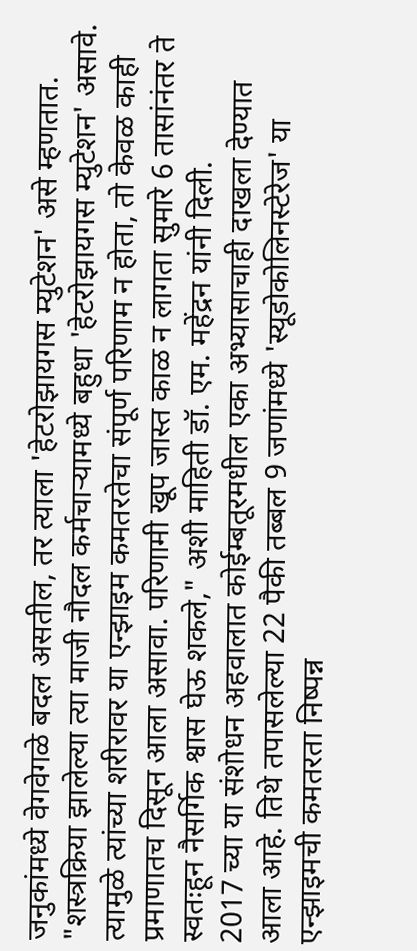जनुकांमध्ये वेगवेगळे बदल असतील, तर त्याला 'हेटरोझायगस म्युटेशन' असे म्हणतात.
"शस्त्रक्रिया झालेल्या त्या माजी नौदल कर्मचाऱ्यामध्ये बहुधा 'हेटरोझायगस म्युटेशन' असावे. त्यामुळे त्यांच्या शरीरावर या एन्झाइम कमतरतेचा संपूर्ण परिणाम न होता, तो केवळ काही प्रमाणातच दिसून आला असावा. परिणामी खूप जास्त काळ न लागता सुमारे 6 तासांनंतर ते स्वतःहून नैसर्गिक श्वास घेऊ शकले," अशी माहिती डॉ. एम. महेंद्रन यांनी दिली.
2017 च्या या संशोधन अहवालात कोईम्बतूरमधील एका अभ्यासाचाही दाखला देण्यात आला आहे. तिथे तपासलेल्या 22 पैकी तब्बल 9 जणांमध्ये 'स्यूडोकोलिनस्टेरेज' या एन्झाइमची कमतरता निष्पन्न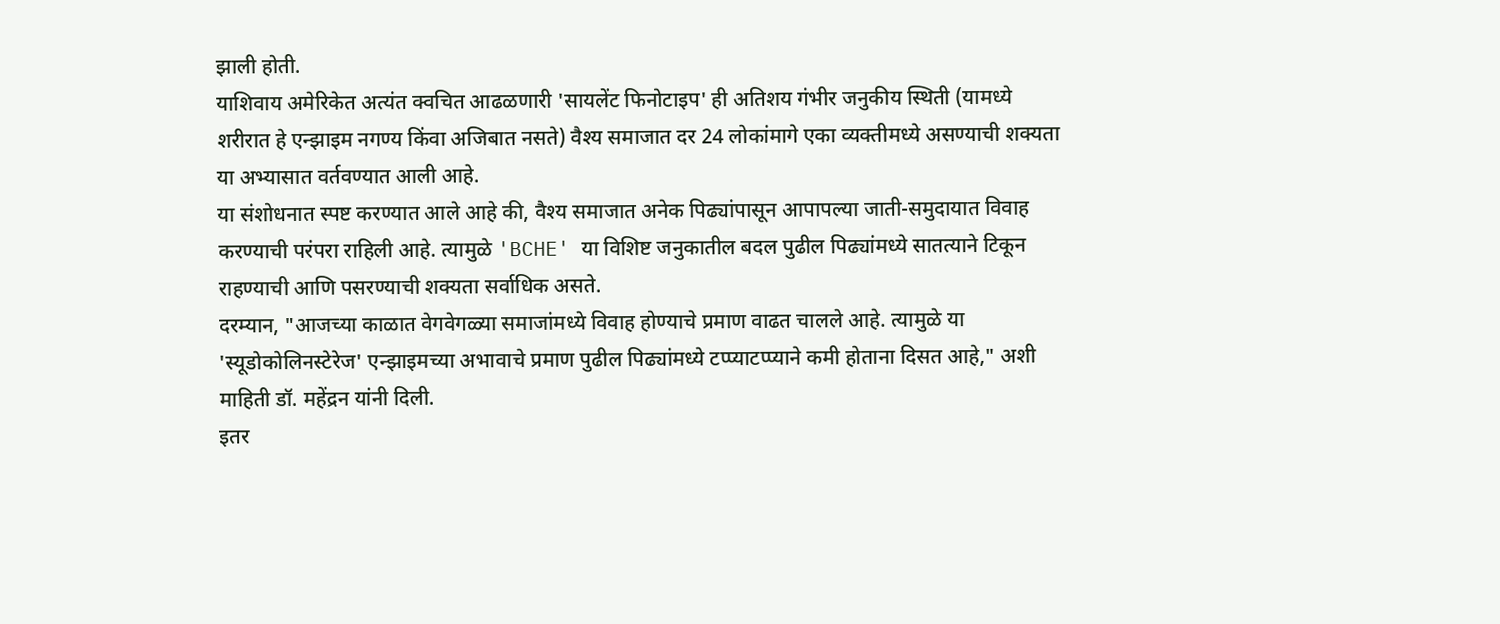झाली होती.
याशिवाय अमेरिकेत अत्यंत क्वचित आढळणारी 'सायलेंट फिनोटाइप' ही अतिशय गंभीर जनुकीय स्थिती (यामध्ये शरीरात हे एन्झाइम नगण्य किंवा अजिबात नसते) वैश्य समाजात दर 24 लोकांमागे एका व्यक्तीमध्ये असण्याची शक्यता या अभ्यासात वर्तवण्यात आली आहे.
या संशोधनात स्पष्ट करण्यात आले आहे की, वैश्य समाजात अनेक पिढ्यांपासून आपापल्या जाती-समुदायात विवाह करण्याची परंपरा राहिली आहे. त्यामुळे 'BCHE' या विशिष्ट जनुकातील बदल पुढील पिढ्यांमध्ये सातत्याने टिकून राहण्याची आणि पसरण्याची शक्यता सर्वाधिक असते.
दरम्यान, "आजच्या काळात वेगवेगळ्या समाजांमध्ये विवाह होण्याचे प्रमाण वाढत चालले आहे. त्यामुळे या 'स्यूडोकोलिनस्टेरेज' एन्झाइमच्या अभावाचे प्रमाण पुढील पिढ्यांमध्ये टप्प्याटप्प्याने कमी होताना दिसत आहे," अशी माहिती डॉ. महेंद्रन यांनी दिली.
इतर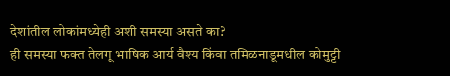देशांतील लोकांमध्येही अशी समस्या असते का?
ही समस्या फक्त तेलगू भाषिक आर्य वैश्य किंवा तमिळनाडूमधील कोमुट्टी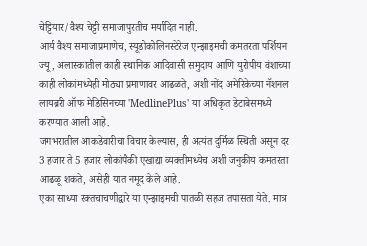चेट्टियार/वैश्य चेट्टी समाजापुरतीच मर्यादित नाही.
आर्य वैश्य समाजाप्रमाणेच, स्यूडोकोलिनस्टेरेज एन्झाइमची कमतरता पर्शियन ज्यू, अलास्कातील काही स्थानिक आदिवासी समुदाय आणि युरोपीय वंशाच्या काही लोकांमध्येही मोठ्या प्रमाणावर आढळते, अशी नोंद अमेरिकेच्या नॅशनल लायब्ररी ऑफ मेडिसिनच्या 'MedlinePlus' या अधिकृत डेटाबेसमध्ये करण्यात आली आहे.
जगभरातील आकडेवारीचा विचार केल्यास, ही अत्यंत दुर्मिळ स्थिती असून दर 3 हजार ते 5 हजार लोकांपैकी एखाद्या व्यक्तीमध्येच अशी जनुकीय कमतरता आढळू शकते, असेही यात नमूद केले आहे.
एका साध्या रक्तचाचणीद्वारे या एन्झाइमची पातळी सहज तपासता येते. मात्र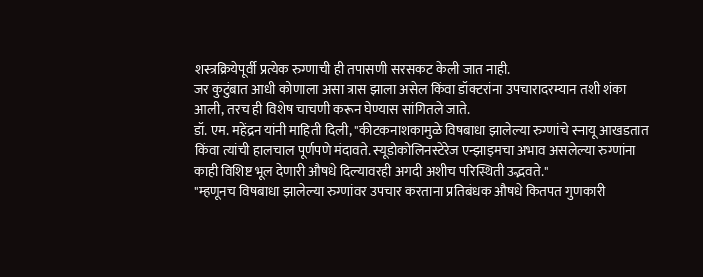शस्त्रक्रियेपूर्वी प्रत्येक रुग्णाची ही तपासणी सरसकट केली जात नाही.
जर कुटुंबात आधी कोणाला असा त्रास झाला असेल किंवा डॉक्टरांना उपचारादरम्यान तशी शंका आली, तरच ही विशेष चाचणी करून घेण्यास सांगितले जाते.
डॉ. एम. महेंद्रन यांनी माहिती दिली, "कीटकनाशकामुळे विषबाधा झालेल्या रुग्णांचे स्नायू आखडतात किंवा त्यांची हालचाल पूर्णपणे मंदावते. स्यूडोकोलिनस्टेरेज एन्झाइमचा अभाव असलेल्या रुग्णांना काही विशिष्ट भूल देणारी औषधे दिल्यावरही अगदी अशीच परिस्थिती उद्भवते."
"म्हणूनच विषबाधा झालेल्या रुग्णांवर उपचार करताना प्रतिबंधक औषधे कितपत गुणकारी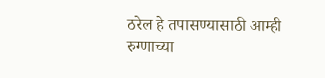ठरेल हे तपासण्यासाठी आम्ही रुग्णाच्या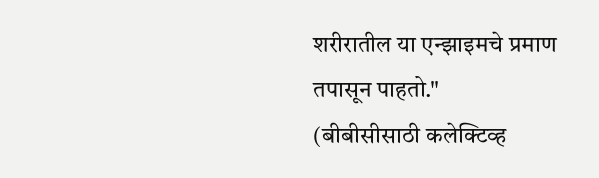शरीरातील या एन्झाइमचे प्रमाण तपासून पाहतो."
(बीबीसीसाठी कलेक्टिव्ह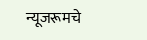न्यूजरूमचे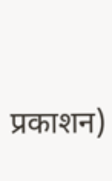प्रकाशन)